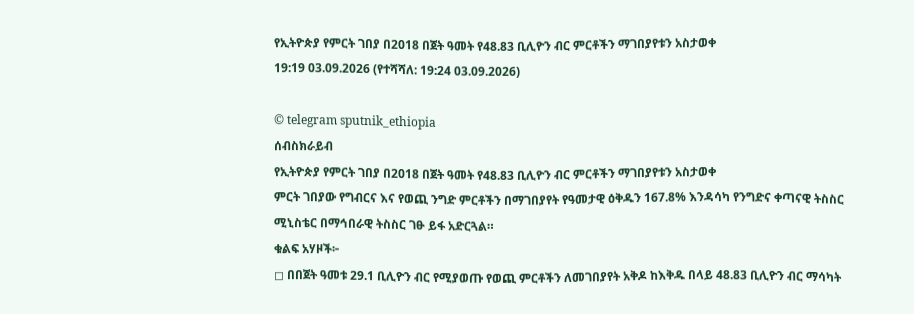የኢትዮጵያ የምርት ገበያ በ2018 በጀት ዓመት የ48.83 ቢሊዮን ብር ምርቶችን ማገበያየቱን አስታወቀ
19:19 03.09.2026 (የተሻሻለ: 19:24 03.09.2026)

© telegram sputnik_ethiopia
ሰብስክራይብ
የኢትዮጵያ የምርት ገበያ በ2018 በጀት ዓመት የ48.83 ቢሊዮን ብር ምርቶችን ማገበያየቱን አስታወቀ
ምርት ገበያው የግብርና እና የወጪ ንግድ ምርቶችን በማገበያየት የዓመታዊ ዕቅዱን 167.8% እንዳሳካ የንግድና ቀጣናዊ ትስስር ሚኒስቴር በማኅበራዊ ትስስር ገፁ ይፋ አድርጓል።
ቁልፍ አሃዞች፦
◻ በበጀት ዓመቱ 29.1 ቢሊዮን ብር የሚያወጡ የወጪ ምርቶችን ለመገበያየት አቅዶ ከእቅዱ በላይ 48.83 ቢሊዮን ብር ማሳካት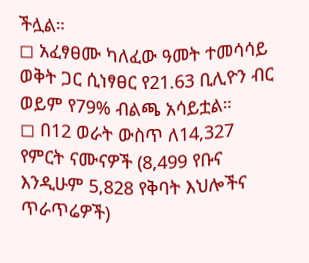ችሏል።
◻ አፈፃፀሙ ካለፈው ዓመት ተመሳሳይ ወቅት ጋር ሲነፃፀር የ21.63 ቢሊዮን ብር ወይም የ79% ብልጫ አሳይቷል።
◻ በ12 ወራት ውስጥ ለ14,327 የምርት ናሙናዎች (8,499 የቡና እንዲሁም 5,828 የቅባት እህሎችና ጥራጥሬዎች)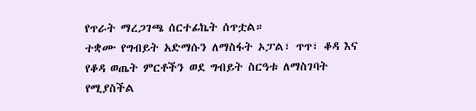የጥራት ማረጋገጫ ሰርተፊኬት ሰጥቷል።
ተቋሙ የግብይት አድማሱን ለማስፋት ኦፓል፣ ጥጥ፣ ቆዳ እና የቆዳ ወጤት ምርቶችን ወደ ግብይት ስርዓቱ ለማስገባት የሚያስችል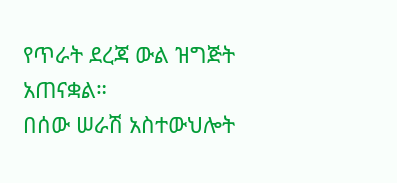የጥራት ደረጃ ውል ዝግጅት አጠናቋል።
በሰው ሠራሽ አስተውህሎት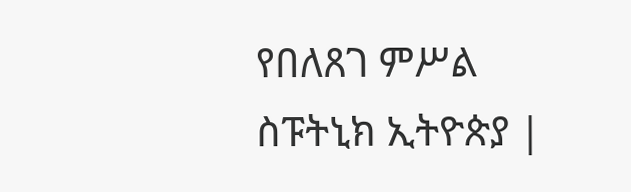የበለጸገ ምሥል
ስፑትኒክ ኢትዮጵያ |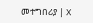መተግበሪያ | X